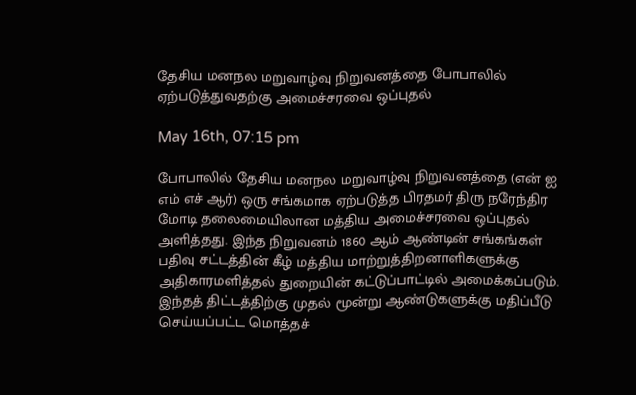தேசிய மனநல மறுவாழ்வு நிறுவனத்தை போபாலில் ஏற்படுத்துவதற்கு அமைச்சரவை ஒப்புதல்

May 16th, 07:15 pm

போபாலில் தேசிய மனநல மறுவாழ்வு நிறுவனத்தை (என் ஐ எம் எச் ஆர்) ஒரு சங்கமாக ஏற்படுத்த பிரதமர் திரு நரேந்திர மோடி தலைமையிலான மத்திய அமைச்சரவை ஒப்புதல் அளித்தது. இந்த நிறுவனம் 1860 ஆம் ஆண்டின் சங்கங்கள் பதிவு சட்டத்தின் கீழ் மத்திய மாற்றுத்திறனாளிகளுக்கு அதிகாரமளித்தல் துறையின் கட்டுப்பாட்டில் அமைக்கப்படும். இந்தத் திட்டத்திற்கு முதல் மூன்று ஆண்டுகளுக்கு மதிப்பீடு செய்யப்பட்ட மொத்தச்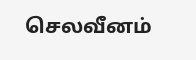செலவீனம்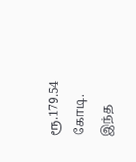ரூ.179.54 கோடி. இந்த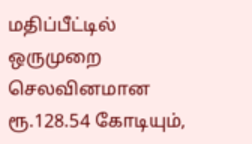மதிப்பீட்டில் ஒருமுறை செலவினமான ரூ.128.54 கோடியும்,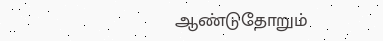ஆண்டுதோறும்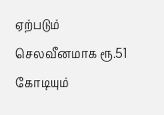ஏற்படும் செலவீனமாக ரூ.51 கோடியும்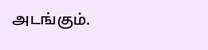அடங்கும்.